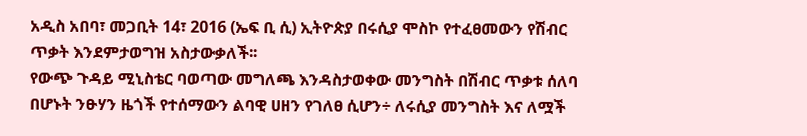አዲስ አበባ፣ መጋቢት 14፣ 2016 (ኤፍ ቢ ሲ) ኢትዮጵያ በሩሲያ ሞስኮ የተፈፀመውን የሽብር ጥቃት እንደምታወግዝ አስታውቃለች፡፡
የውጭ ጉዳይ ሚኒስቴር ባወጣው መግለጫ እንዳስታወቀው መንግስት በሽብር ጥቃቱ ሰለባ በሆኑት ንፁሃን ዜጎች የተሰማውን ልባዊ ሀዘን የገለፀ ሲሆን÷ ለሩሲያ መንግስት እና ለሟች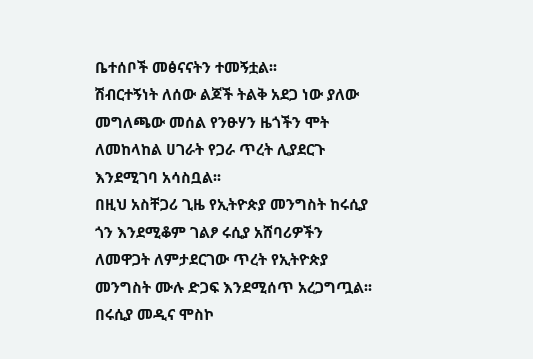ቤተሰቦች መፅናናትን ተመኝቷል፡፡
ሽብርተኝነት ለሰው ልጆች ትልቅ አደጋ ነው ያለው መግለጫው መሰል የንፁሃን ዜጎችን ሞት ለመከላከል ሀገራት የጋራ ጥረት ሊያደርጉ እንደሚገባ አሳስቧል፡፡
በዚህ አስቸጋሪ ጊዜ የኢትዮጵያ መንግስት ከሩሲያ ጎን እንደሚቆም ገልፆ ሩሲያ አሸባሪዎችን ለመዋጋት ለምታደርገው ጥረት የኢትዮጵያ መንግስት ሙሉ ድጋፍ እንደሚሰጥ አረጋግጧል፡፡
በሩሲያ መዲና ሞስኮ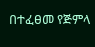በተፈፀመ የጅምላ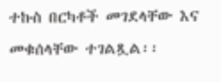ተኩስ በርካቶች መገደላቸው እና መቁሰላቸው ተገልጿል፡፡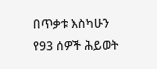በጥቃቱ እስካሁን የ93 ሰዎች ሕይወት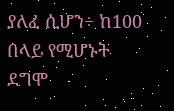ያለፈ ሲሆን÷ ከ100 በላይ የሚሆኑት ደግሞ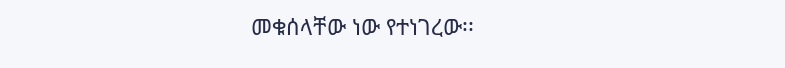መቁሰላቸው ነው የተነገረው፡፡